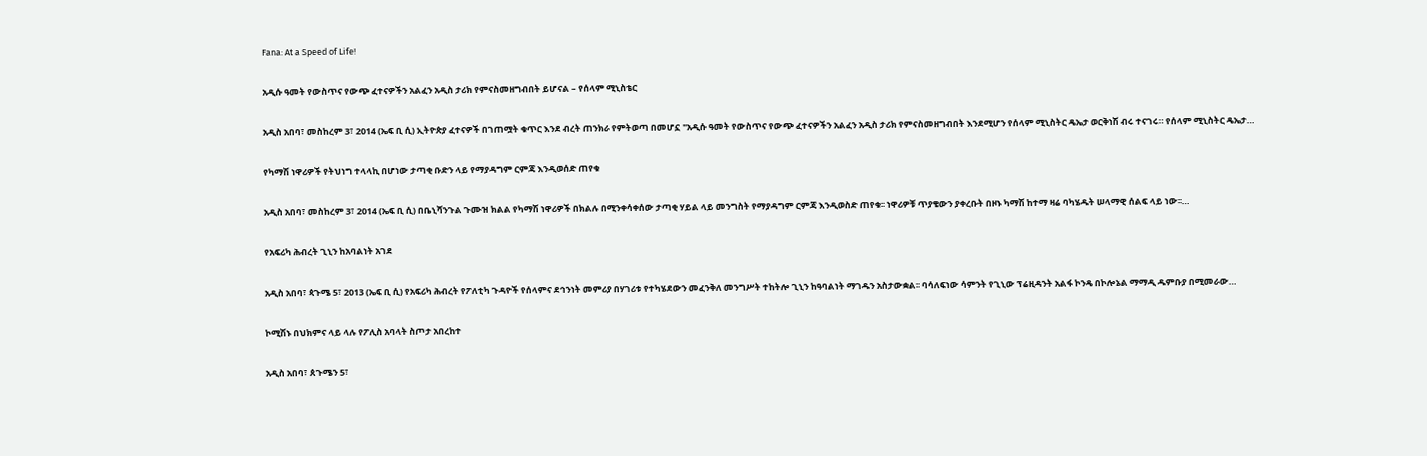Fana: At a Speed of Life!

አዲሱ ዓመት የውስጥና የውጭ ፈተናዎችን አልፈን አዲስ ታሪክ የምናስመዘግብበት ይሆናል – የሰላም ሚኒስቴር

አዲስ አበባ፣ መስከረም 3፣ 2014 (ኤፍ ቢ ሲ) ኢትዮጵያ ፈተናዎች በገጠሟት ቁጥር እንደ ብረት ጠንክራ የምትወጣ በመሆኗ "አዲሱ ዓመት የውስጥና የውጭ ፈተናዎችን አልፈን አዲስ ታሪክ የምናስመዘግብበት እንደሚሆን የሰላም ሚኒስትር ዴኤታ ወርቅነሽ ብሩ ተናገሩ። የሰላም ሚኒስትር ዴኤታ…

የካማሽ ነዋሪዎች የትህነግ ተላላኪ በሆነው ታጣቂ ቡድን ላይ የማያዳግም ርምጃ እንዲወሰድ ጠየቁ

አዲስ አበባ፣ መስከረም 3፣ 2014 (ኤፍ ቢ ሲ) በቤኒሻንጉል ጉሙዝ ክልል የካማሽ ነዋሪዎች በክልሉ በሚንቀሳቀሰው ታጣቂ ሃይል ላይ መንግስት የማያዳግም ርምጃ እንዲወስድ ጠየቁ፡፡ ነዋሪዎቹ ጥያቄውን ያቀረቡት በዞኑ ካማሽ ከተማ ዛሬ ባካሄዱት ሠላማዊ ሰልፍ ላይ ነው፡፡…

የአፍሪካ ሕብረት ጊኒን ከአባልነት አገደ

አዲስ አበባ፣ ጳጉሜ 5፣ 2013 (ኤፍ ቢ ሲ) የአፍሪካ ሕብረት የፖለቲካ ጉዳዮች የሰላምና ደኅንነት መምሪያ በሃገሪቱ የተካሄደውን መፈንቅለ መንግሥት ተከትሎ ጊኒን ከዓባልነት ማገዱን አስታውቋል፡፡ ባሳለፍነው ሳምንት የጊኒው ፕሬዚዳንት አልፋ ኮንዴ በኮሎኔል ማማዲ ዱምቡያ በሚመራው…

ኮሚሽኑ በህክምና ላይ ላሉ የፖሊስ አባላት ስጦታ አበረከተ

አዲስ አበባ፣ ጰጉሜን 5፣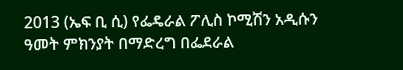2013 (ኤፍ ቢ ሲ) የፌዴራል ፖሊስ ኮሚሽን አዲሱን ዓመት ምክንያት በማድረግ በፌደራል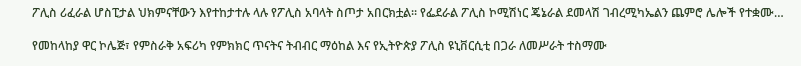ፖሊስ ሪፈራል ሆስፒታል ህክምናቸውን እየተከታተሉ ላሉ የፖሊስ አባላት ስጦታ አበርክቷል፡፡ የፌደራል ፖሊስ ኮሚሽነር ጄኔራል ደመላሽ ገብረሚካኤልን ጨምሮ ሌሎች የተቋሙ…

የመከላከያ ዋር ኮሌጅ፣ የምስራቅ አፍሪካ የምክክር ጥናትና ትብብር ማዕከል እና የኢትዮጵያ ፖሊስ ዩኒቨርሲቲ በጋራ ለመሥራት ተስማሙ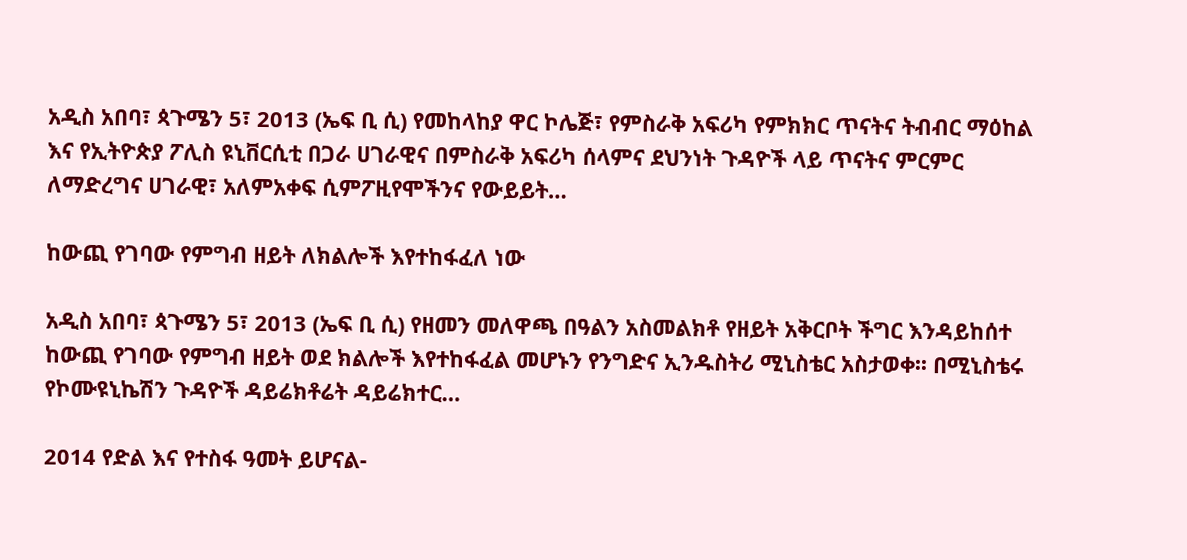አዲስ አበባ፣ ጳጉሜን 5፣ 2013 (ኤፍ ቢ ሲ) የመከላከያ ዋር ኮሌጅ፣ የምስራቅ አፍሪካ የምክክር ጥናትና ትብብር ማዕከል እና የኢትዮጵያ ፖሊስ ዩኒቨርሲቲ በጋራ ሀገራዊና በምስራቅ አፍሪካ ሰላምና ደህንነት ጉዳዮች ላይ ጥናትና ምርምር ለማድረግና ሀገራዊ፣ አለምአቀፍ ሲምፖዚየሞችንና የውይይት…

ከውጪ የገባው የምግብ ዘይት ለክልሎች እየተከፋፈለ ነው

አዲስ አበባ፣ ጳጉሜን 5፣ 2013 (ኤፍ ቢ ሲ) የዘመን መለዋጫ በዓልን አስመልክቶ የዘይት አቅርቦት ችግር እንዳይከሰተ ከውጪ የገባው የምግብ ዘይት ወደ ክልሎች እየተከፋፈል መሆኑን የንግድና ኢንዱስትሪ ሚኒስቴር አስታወቀ፡፡ በሚኒስቴሩ የኮሙዩኒኬሽን ጉዳዮች ዳይሬክቶሬት ዳይሬክተር…

2014 የድል እና የተስፋ ዓመት ይሆናል-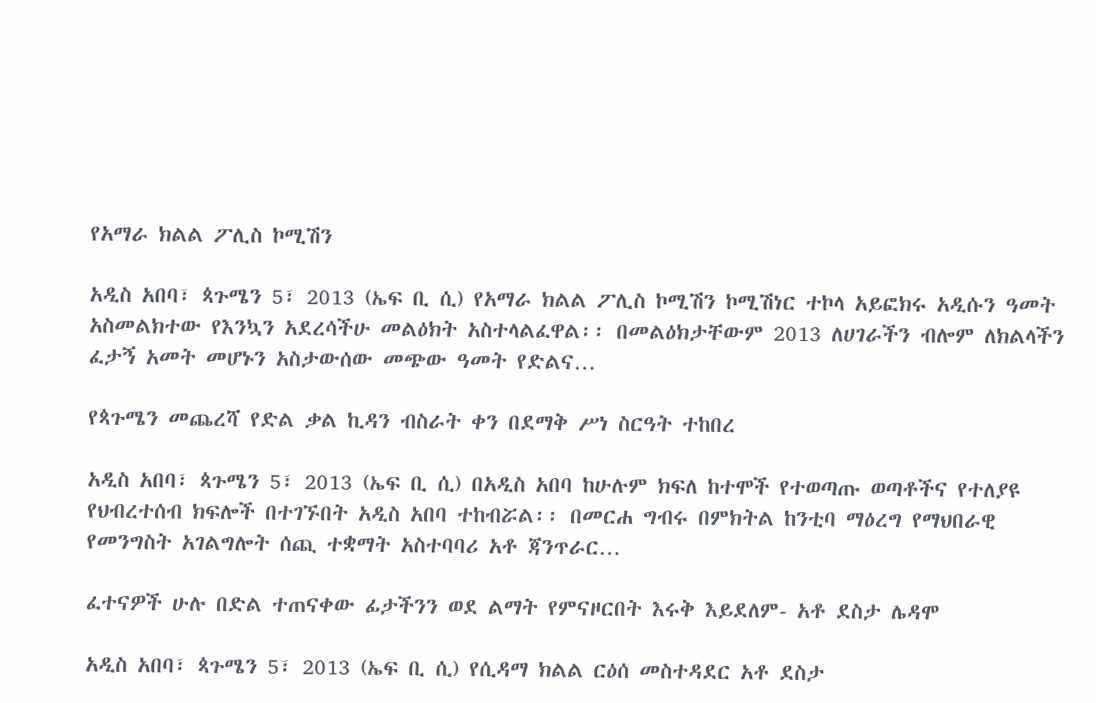የአማራ ክልል ፖሊስ ኮሚሽን

አዲስ አበባ፣ ጳጉሜን 5፣ 2013 (ኤፍ ቢ ሲ) የአማራ ክልል ፖሊስ ኮሚሽን ኮሚሽነር ተኮላ አይፎክሩ አዲሱን ዓመት አስመልክተው የእንኳን አደረሳችሁ መልዕክት አስተላልፈዋል፡፡ በመልዕክታቸውም 2013 ለሀገራችን ብሎም ለክልላችን ፈታኝ አመት መሆኑን አስታውሰው መጭው ዓመት የድልና…

የጳጉሜን መጨረሻ የድል ቃል ኪዳን ብስራት ቀን በደማቅ ሥነ ስርዓት ተከበረ

አዲስ አበባ፣ ጳጉሜን 5፣ 2013 (ኤፍ ቢ ሲ) በአዲስ አበባ ከሁሉም ክፍለ ከተሞች የተወጣጡ ወጣቶችና የተለያዩ የህብረተሰብ ክፍሎች በተገኙበት አዲስ አበባ ተከብሯል፡፡ በመርሐ ግብሩ በምክትል ከንቲባ ማዕረግ የማህበራዊ የመንግስት አገልግሎት ሰጪ ተቋማት አስተባባሪ አቶ ጃንጥራር…

ፈተናዎች ሁሉ በድል ተጠናቀው ፊታችንን ወደ ልማት የምናዞርበት እሩቅ እይደለም- አቶ ደስታ ሌዳሞ

አዲስ አበባ፣ ጳጉሜን 5፣ 2013 (ኤፍ ቢ ሲ) የሲዳማ ክልል ርዕሰ መስተዳደር አቶ ደስታ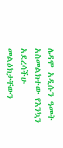ሌዳሞ አዲሱን ዓመት አስመልክተው የእንኳን አደረሳችሁ መልዕክታቸውን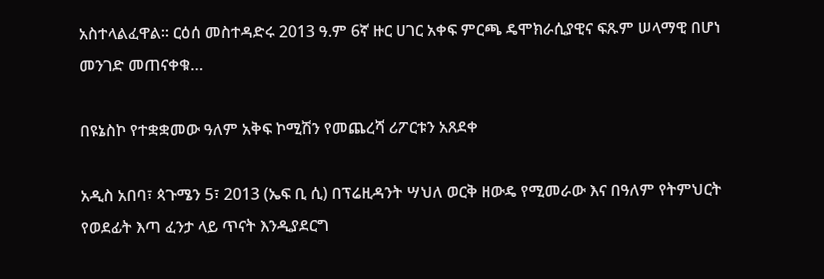አስተላልፈዋል። ርዕሰ መስተዳድሩ 2013 ዓ.ም 6ኛ ዙር ሀገር አቀፍ ምርጫ ዴሞክራሲያዊና ፍጹም ሠላማዊ በሆነ መንገድ መጠናቀቁ…

በዩኔስኮ የተቋቋመው ዓለም አቅፍ ኮሚሽን የመጨረሻ ሪፖርቱን አጸደቀ

አዲስ አበባ፣ ጳጉሜን 5፣ 2013 (ኤፍ ቢ ሲ) በፕሬዚዳንት ሣህለ ወርቅ ዘውዴ የሚመራው እና በዓለም የትምህርት የወደፊት እጣ ፈንታ ላይ ጥናት እንዲያደርግ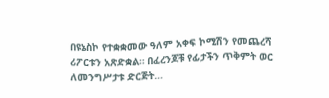በዩኔስኮ የተቋቋመው ዓለም አቀፍ ኮሚሽን የመጨረሻ ሪፖርቱን አጽድቋል። በፈረንጆቹ የፊታችን ጥቅምት ወር ለመንግሥታቱ ድርጅት…